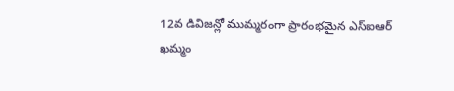12వ డివిజన్లో ముమ్మరంగా ప్రారంభమైన ఎస్ఐఆర్
ఖమ్మం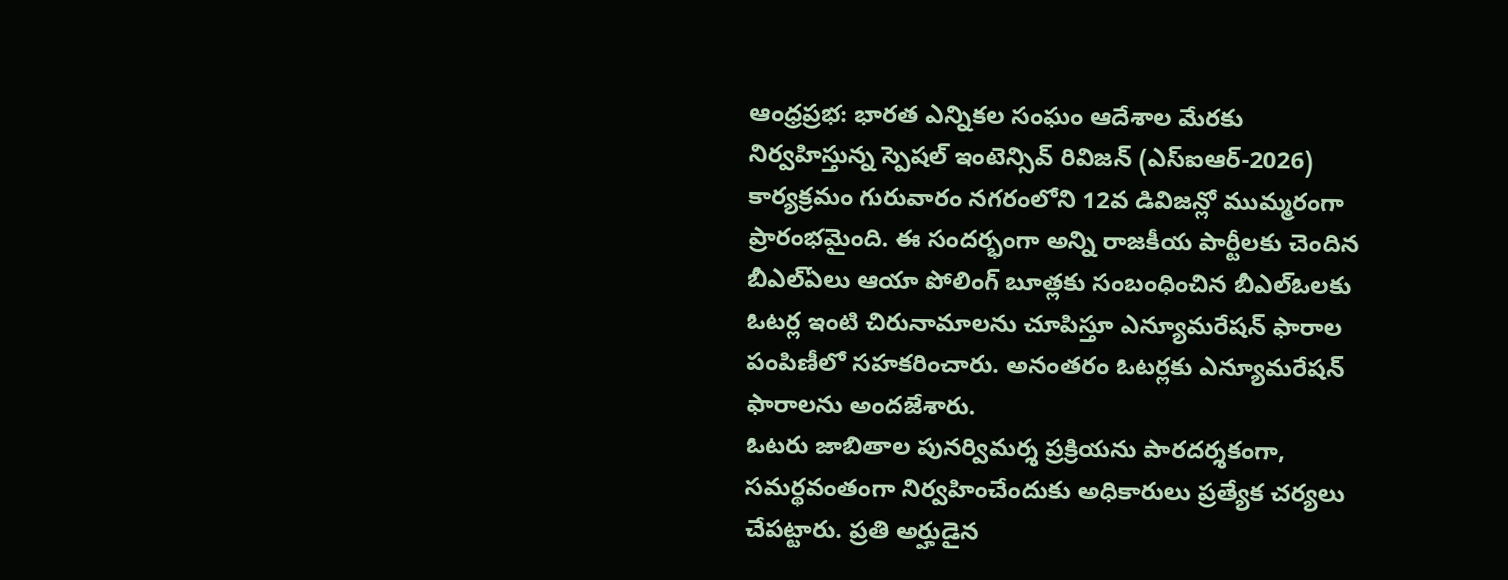ఆంధ్రప్రభ: భారత ఎన్నికల సంఘం ఆదేశాల మేరకు నిర్వహిస్తున్న స్పెషల్ ఇంటెన్సివ్ రివిజన్ (ఎస్ఐఆర్-2026) కార్యక్రమం గురువారం నగరంలోని 12వ డివిజన్లో ముమ్మరంగా ప్రారంభమైంది. ఈ సందర్భంగా అన్ని రాజకీయ పార్టీలకు చెందిన బీఎల్ఏలు ఆయా పోలింగ్ బూత్లకు సంబంధించిన బీఎల్ఓలకు ఓటర్ల ఇంటి చిరునామాలను చూపిస్తూ ఎన్యూమరేషన్ ఫారాల పంపిణీలో సహకరించారు. అనంతరం ఓటర్లకు ఎన్యూమరేషన్ ఫారాలను అందజేశారు.
ఓటరు జాబితాల పునర్విమర్శ ప్రక్రియను పారదర్శకంగా, సమర్థవంతంగా నిర్వహించేందుకు అధికారులు ప్రత్యేక చర్యలు చేపట్టారు. ప్రతి అర్హుడైన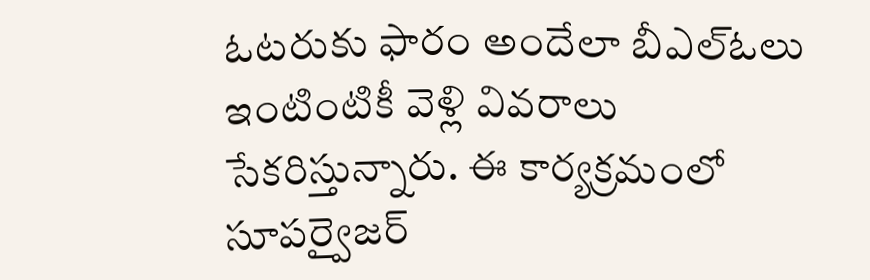ఓటరుకు ఫారం అందేలా బీఎల్ఓలు ఇంటింటికీ వెళ్లి వివరాలు సేకరిస్తున్నారు. ఈ కార్యక్రమంలో సూపర్వైజర్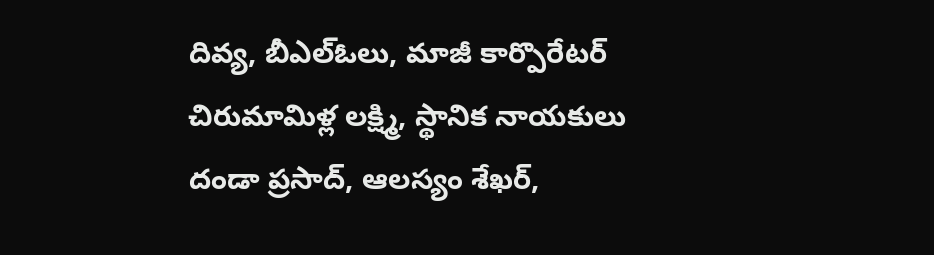దివ్య, బీఎల్ఓలు, మాజీ కార్పొరేటర్ చిరుమామిళ్ల లక్ష్మి, స్థానిక నాయకులు దండా ప్రసాద్, ఆలస్యం శేఖర్,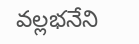వల్లభనేని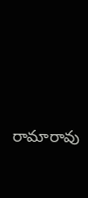రామారావు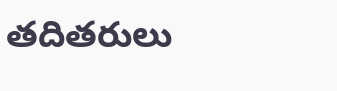తదితరులు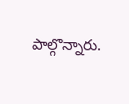పాల్గొన్నారు.